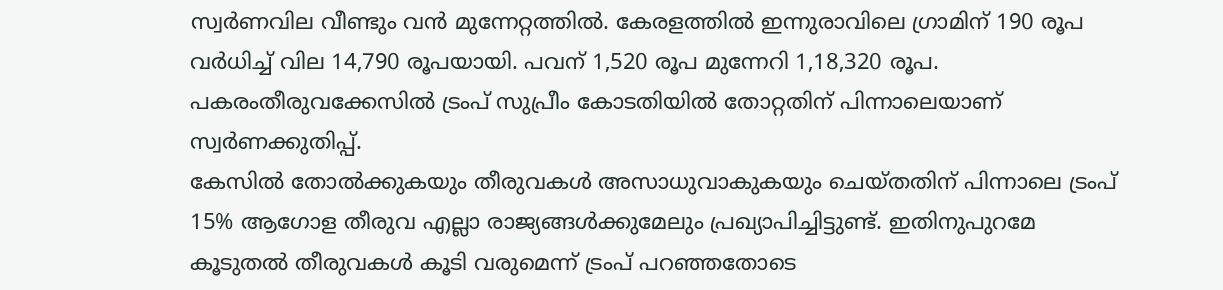സ്വർണവില വീണ്ടും വൻ മുന്നേറ്റത്തിൽ. കേരളത്തിൽ ഇന്നുരാവിലെ ഗ്രാമിന് 190 രൂപ വർധിച്ച് വില 14,790 രൂപയായി. പവന് 1,520 രൂപ മുന്നേറി 1,18,320 രൂപ. പകരംതീരുവക്കേസിൽ ട്രംപ് സുപ്രീം കോടതിയിൽ തോറ്റതിന് പിന്നാലെയാണ് സ്വർണക്കുതിപ്പ്.
കേസിൽ തോൽക്കുകയും തീരുവകൾ അസാധുവാകുകയും ചെയ്തതിന് പിന്നാലെ ട്രംപ് 15% ആഗോള തീരുവ എല്ലാ രാജ്യങ്ങൾക്കുമേലും പ്രഖ്യാപിച്ചിട്ടുണ്ട്. ഇതിനുപുറമേ കൂടുതൽ തീരുവകൾ കൂടി വരുമെന്ന് ട്രംപ് പറഞ്ഞതോടെ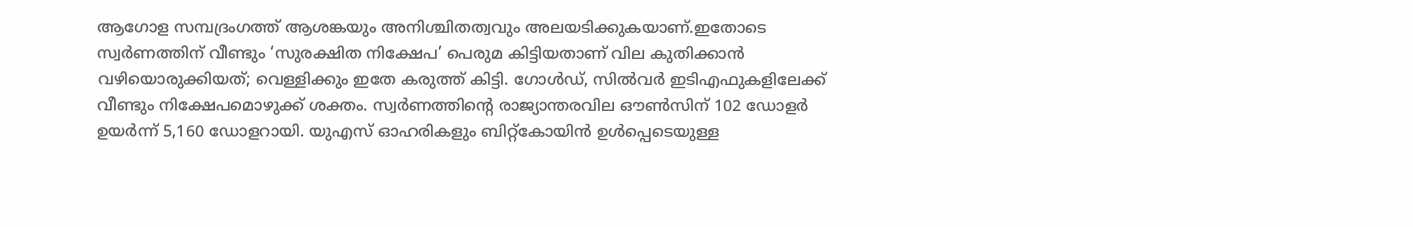ആഗോള സമ്പദ്രംഗത്ത് ആശങ്കയും അനിശ്ചിതത്വവും അലയടിക്കുകയാണ്.ഇതോടെ സ്വർണത്തിന് വീണ്ടും ‘സുരക്ഷിത നിക്ഷേപ’ പെരുമ കിട്ടിയതാണ് വില കുതിക്കാൻ വഴിയൊരുക്കിയത്; വെള്ളിക്കും ഇതേ കരുത്ത് കിട്ടി. ഗോൾഡ്, സിൽവർ ഇടിഎഫുകളിലേക്ക് വീണ്ടും നിക്ഷേപമൊഴുക്ക് ശക്തം. സ്വർണത്തിന്റെ രാജ്യാന്തരവില ഔൺസിന് 102 ഡോളർ ഉയർന്ന് 5,160 ഡോളറായി. യുഎസ് ഓഹരികളും ബിറ്റ്കോയിൻ ഉൾപ്പെടെയുള്ള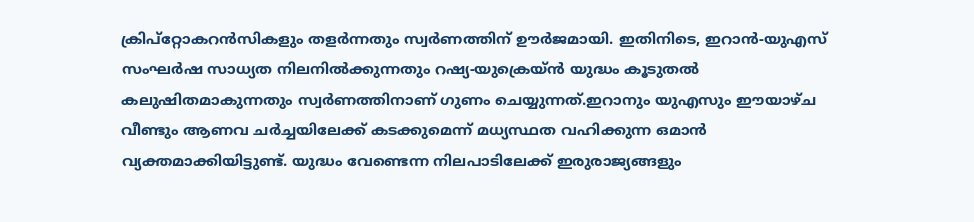ക്രിപ്റ്റോകറൻസികളും തളർന്നതും സ്വർണത്തിന് ഊർജമായി. ഇതിനിടെ, ഇറാൻ-യുഎസ് സംഘർഷ സാധ്യത നിലനിൽക്കുന്നതും റഷ്യ-യുക്രെയ്ൻ യുദ്ധം കൂടുതൽ കലുഷിതമാകുന്നതും സ്വർണത്തിനാണ് ഗുണം ചെയ്യുന്നത്.ഇറാനും യുഎസും ഈയാഴ്ച വീണ്ടും ആണവ ചർച്ചയിലേക്ക് കടക്കുമെന്ന് മധ്യസ്ഥത വഹിക്കുന്ന ഒമാൻ വ്യക്തമാക്കിയിട്ടുണ്ട്. യുദ്ധം വേണ്ടെന്ന നിലപാടിലേക്ക് ഇരുരാജ്യങ്ങളും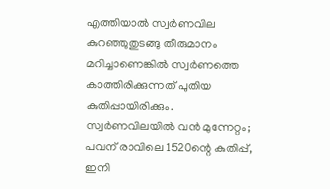എത്തിയാൽ സ്വർണവില കുറഞ്ഞുതുടങ്ങു തീരുമാനം മറിച്ചാണെങ്കിൽ സ്വർണത്തെ കാത്തിരിക്കുന്നത് പുതിയ കുതിപ്പായിരിക്കും.
സ്വർണവിലയിൽ വൻ മുന്നേറ്റം; പവന് രാവിലെ 1520ന്റെ കുതിപ്പ്, ഇനി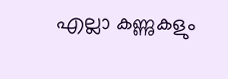എല്ലാ കണ്ണുകളും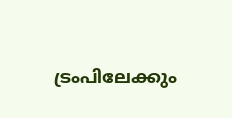ട്രംപിലേക്കും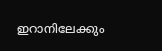ഇറാനിലേക്കും